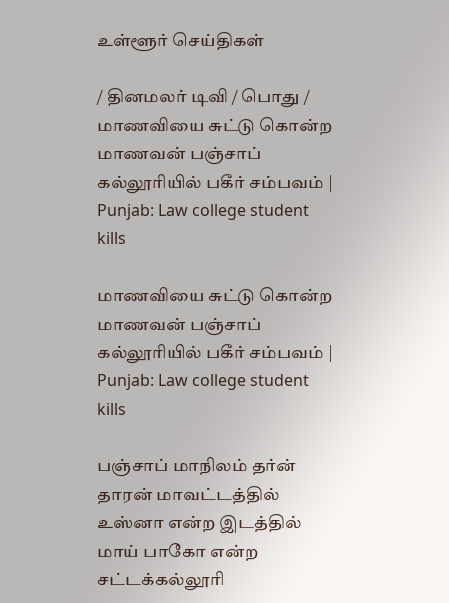உள்ளூர் செய்திகள்

/ தினமலர் டிவி / பொது / மாணவியை சுட்டு கொன்ற மாணவன் பஞ்சாப் கல்லூரியில் பகீர் சம்பவம் | Punjab: Law college student kills

மாணவியை சுட்டு கொன்ற மாணவன் பஞ்சாப் கல்லூரியில் பகீர் சம்பவம் | Punjab: Law college student kills

பஞ்சாப் மாநிலம் தர்ன் தாரன் மாவட்டத்தில் உஸ்னா என்ற இடத்தில் மாய் பாகோ என்ற சட்டக்கல்லூரி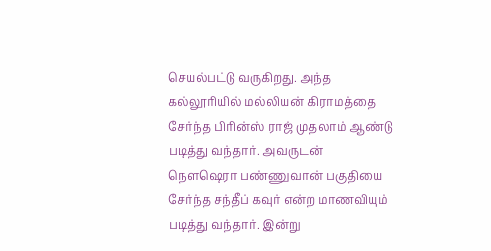செயல்பட்டு வருகிறது. அந்த கல்லூரியில் மல்லியன் கிராமத்தை சேர்ந்த பிரின்ஸ் ராஜ் முதலாம் ஆண்டு படித்து வந்தார். அவருடன் நௌஷெரா பண்ணுவான் பகுதியை சேர்ந்த சந்தீப் கவுர் என்ற மாணவியும் படித்து வந்தார். இன்று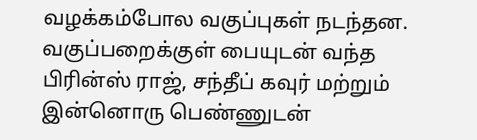வழக்கம்போல வகுப்புகள் நடந்தன. வகுப்பறைக்குள் பையுடன் வந்த பிரின்ஸ் ராஜ், சந்தீப் கவுர் மற்றும் இன்னொரு பெண்ணுடன்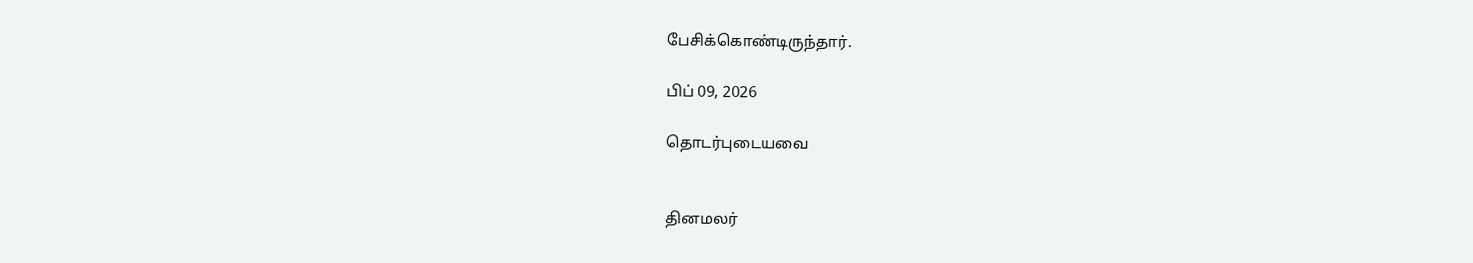பேசிக்கொண்டிருந்தார்.

பிப் 09, 2026

தொடர்புடையவை


தினமலர்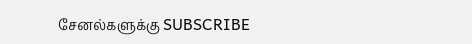சேனல்களுக்கு SUBSCRIBE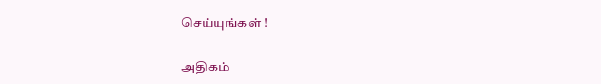செய்யுங்கள் !

அதிகம்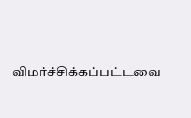விமர்ச்சிக்கப்பட்டவை